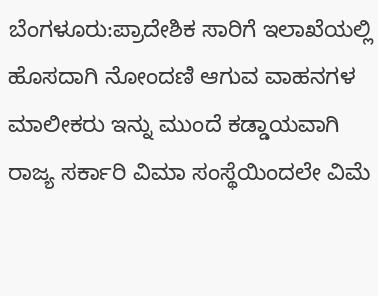ಬೆಂಗಳೂರು:ಪ್ರಾದೇಶಿಕ ಸಾರಿಗೆ ಇಲಾಖೆಯಲ್ಲಿ ಹೊಸದಾಗಿ ನೋಂದಣಿ ಆಗುವ ವಾಹನಗಳ ಮಾಲೀಕರು ಇನ್ನು ಮುಂದೆ ಕಡ್ಡಾಯವಾಗಿ ರಾಜ್ಯ ಸರ್ಕಾರಿ ವಿಮಾ ಸಂಸ್ಥೆಯಿಂದಲೇ ವಿಮೆ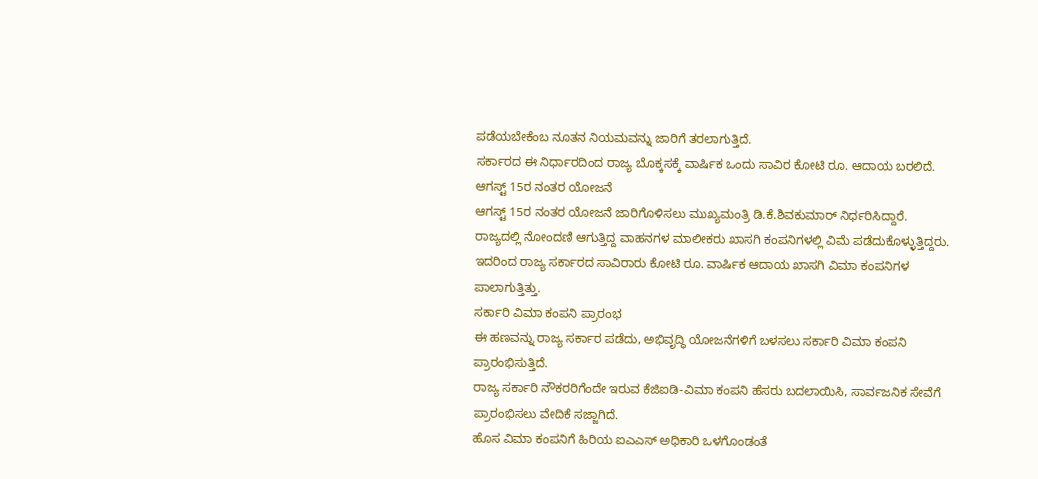ಪಡೆಯಬೇಕೆಂಬ ನೂತನ ನಿಯಮವನ್ನು ಜಾರಿಗೆ ತರಲಾಗುತ್ತಿದೆ.
ಸರ್ಕಾರದ ಈ ನಿರ್ಧಾರದಿಂದ ರಾಜ್ಯ ಬೊಕ್ಕಸಕ್ಕೆ ವಾರ್ಷಿಕ ಒಂದು ಸಾವಿರ ಕೋಟಿ ರೂ. ಆದಾಯ ಬರಲಿದೆ.
ಆಗಸ್ಟ್ 15ರ ನಂತರ ಯೋಜನೆ
ಆಗಸ್ಟ್ 15ರ ನಂತರ ಯೋಜನೆ ಜಾರಿಗೊಳಿಸಲು ಮುಖ್ಯಮಂತ್ರಿ ಡಿ.ಕೆ.ಶಿವಕುಮಾರ್ ನಿರ್ಧರಿಸಿದ್ದಾರೆ.
ರಾಜ್ಯದಲ್ಲಿ ನೋಂದಣಿ ಆಗುತ್ತಿದ್ದ ವಾಹನಗಳ ಮಾಲೀಕರು ಖಾಸಗಿ ಕಂಪನಿಗಳಲ್ಲಿ ವಿಮೆ ಪಡೆದುಕೊಳ್ಳುತ್ತಿದ್ದರು.
ಇದರಿಂದ ರಾಜ್ಯ ಸರ್ಕಾರದ ಸಾವಿರಾರು ಕೋಟಿ ರೂ. ವಾರ್ಷಿಕ ಆದಾಯ ಖಾಸಗಿ ವಿಮಾ ಕಂಪನಿಗಳ ಪಾಲಾಗುತ್ತಿತ್ತು.
ಸರ್ಕಾರಿ ವಿಮಾ ಕಂಪನಿ ಪ್ರಾರಂಭ
ಈ ಹಣವನ್ನು ರಾಜ್ಯ ಸರ್ಕಾರ ಪಡೆದು, ಅಭಿವೃದ್ಧಿ ಯೋಜನೆಗಳಿಗೆ ಬಳಸಲು ಸರ್ಕಾರಿ ವಿಮಾ ಕಂಪನಿ ಪ್ರಾರಂಭಿಸುತ್ತಿದೆ.
ರಾಜ್ಯ ಸರ್ಕಾರಿ ನೌಕರರಿಗೆಂದೇ ಇರುವ ಕೆಜಿಐಡಿ-ವಿಮಾ ಕಂಪನಿ ಹೆಸರು ಬದಲಾಯಿಸಿ, ಸಾರ್ವಜನಿಕ ಸೇವೆಗೆ ಪ್ರಾರಂಭಿಸಲು ವೇದಿಕೆ ಸಜ್ಜಾಗಿದೆ.
ಹೊಸ ವಿಮಾ ಕಂಪನಿಗೆ ಹಿರಿಯ ಐಎಎಸ್ ಅಧಿಕಾರಿ ಒಳಗೊಂಡಂತೆ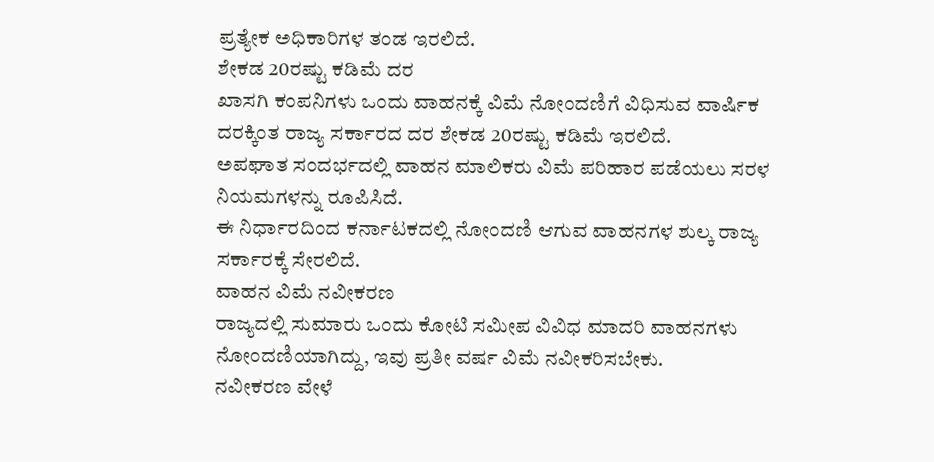ಪ್ರತ್ಯೇಕ ಅಧಿಕಾರಿಗಳ ತಂಡ ಇರಲಿದೆ.
ಶೇಕಡ 20ರಷ್ಟು ಕಡಿಮೆ ದರ
ಖಾಸಗಿ ಕಂಪನಿಗಳು ಒಂದು ವಾಹನಕ್ಕೆ ವಿಮೆ ನೋಂದಣಿಗೆ ವಿಧಿಸುವ ವಾರ್ಷಿಕ ದರಕ್ಕಿಂತ ರಾಜ್ಯ ಸರ್ಕಾರದ ದರ ಶೇಕಡ 20ರಷ್ಟು ಕಡಿಮೆ ಇರಲಿದೆ.
ಅಪಘಾತ ಸಂದರ್ಭದಲ್ಲಿ ವಾಹನ ಮಾಲಿಕರು ವಿಮೆ ಪರಿಹಾರ ಪಡೆಯಲು ಸರಳ ನಿಯಮಗಳನ್ನು ರೂಪಿಸಿದೆ.
ಈ ನಿರ್ಧಾರದಿಂದ ಕರ್ನಾಟಕದಲ್ಲಿ ನೋಂದಣಿ ಆಗುವ ವಾಹನಗಳ ಶುಲ್ಕ ರಾಜ್ಯ ಸರ್ಕಾರಕ್ಕೆ ಸೇರಲಿದೆ.
ವಾಹನ ವಿಮೆ ನವೀಕರಣ
ರಾಜ್ಯದಲ್ಲಿ ಸುಮಾರು ಒಂದು ಕೋಟಿ ಸಮೀಪ ವಿವಿಧ ಮಾದರಿ ವಾಹನಗಳು ನೋಂದಣಿಯಾಗಿದ್ದು, ಇವು ಪ್ರತೀ ವರ್ಷ ವಿಮೆ ನವೀಕರಿಸಬೇಕು.
ನವೀಕರಣ ವೇಳೆ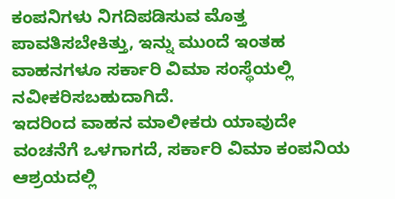ಕಂಪನಿಗಳು ನಿಗದಿಪಡಿಸುವ ಮೊತ್ತ ಪಾವತಿಸಬೇಕಿತ್ತು, ಇನ್ನು ಮುಂದೆ ಇಂತಹ ವಾಹನಗಳೂ ಸರ್ಕಾರಿ ವಿಮಾ ಸಂಸ್ಥೆಯಲ್ಲಿ ನವೀಕರಿಸಬಹುದಾಗಿದೆ.
ಇದರಿಂದ ವಾಹನ ಮಾಲೀಕರು ಯಾವುದೇ ವಂಚನೆಗೆ ಒಳಗಾಗದೆ, ಸರ್ಕಾರಿ ವಿಮಾ ಕಂಪನಿಯ ಆಶ್ರಯದಲ್ಲಿ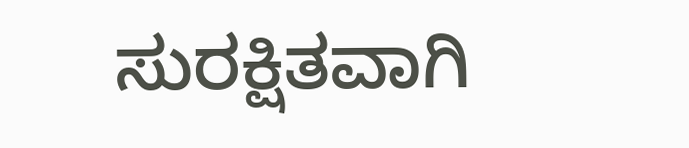ಸುರಕ್ಷಿತವಾಗಿ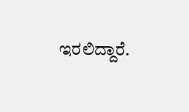ಇರಲಿದ್ದಾರೆ.